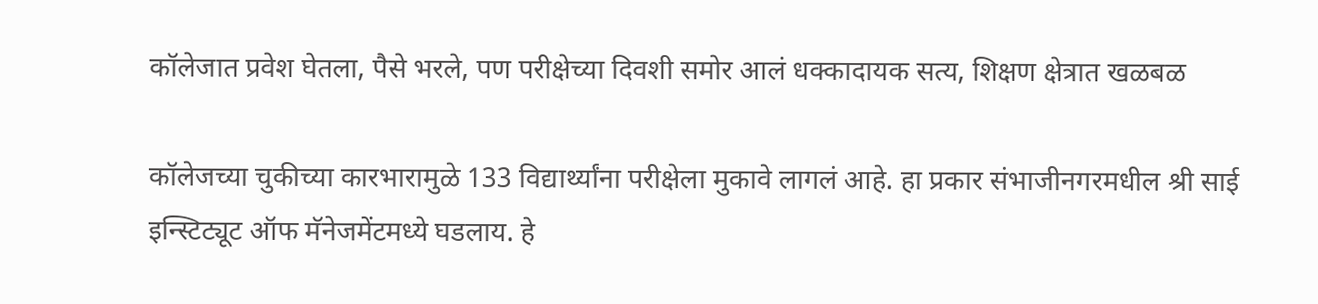कॉलेजात प्रवेश घेतला, पैसे भरले, पण परीक्षेच्या दिवशी समोर आलं धक्कादायक सत्य, शिक्षण क्षेत्रात खळबळ

कॉलेजच्या चुकीच्या कारभारामुळे 133 विद्यार्थ्यांना परीक्षेला मुकावे लागलं आहे. हा प्रकार संभाजीनगरमधील श्री साई इन्स्टिट्यूट ऑफ मॅनेजमेंटमध्ये घडलाय. हे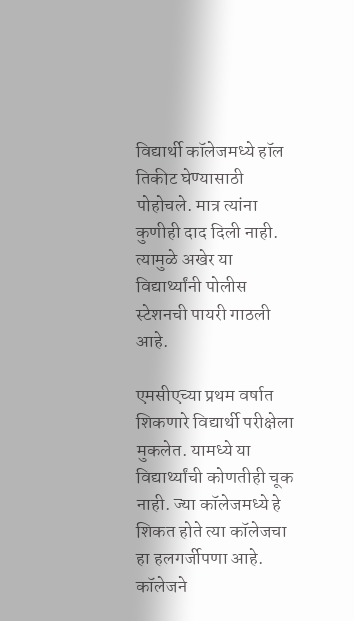विद्यार्थी कॉलेजमध्ये हॉल तिकीट घेण्यासाठी पोहोचले. मात्र त्यांना कुणीही दाद दिली नाही. त्यामुळे अखेर या  विद्यार्थ्यांनी पोलीस स्टेशनची पायरी गाठली आहे.

एमसीएच्या प्रथम वर्षात शिकणारे विद्यार्थी परीक्षेला मुकलेत. यामध्ये या विद्यार्थ्यांची कोणतीही चूक नाही. ज्या कॉलेजमध्ये हे शिकत होते त्या कॉलेजचा हा हलगर्जीपणा आहे. कॉलेजने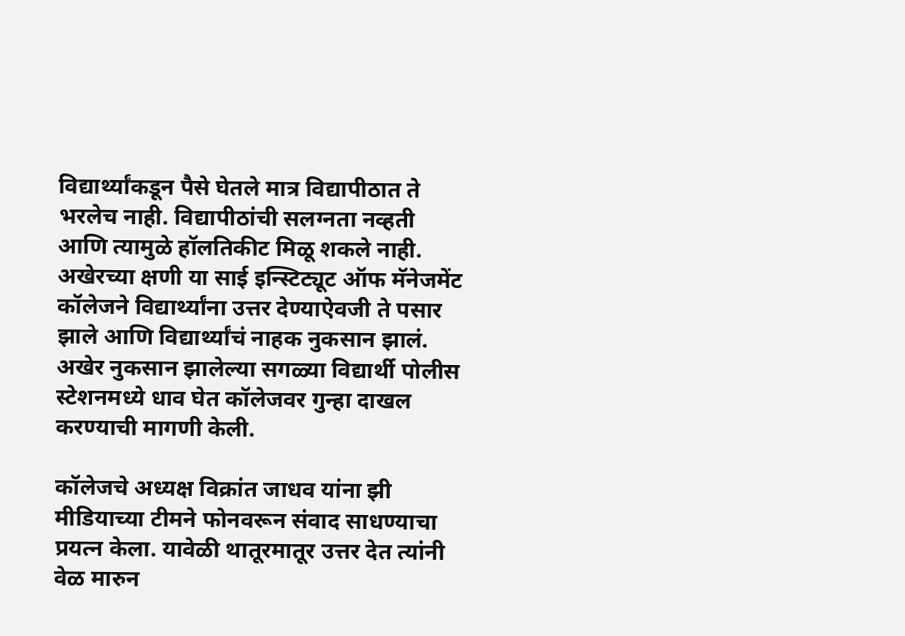विद्यार्थ्यांकडून पैसे घेतले मात्र विद्यापीठात ते भरलेच नाही. विद्यापीठांची सलग्नता नव्हती आणि त्यामुळे हॉलतिकीट मिळू शकले नाही. अखेरच्या क्षणी या साई इन्स्टिट्यूट ऑफ मॅनेजमेंट कॉलेजने विद्यार्थ्यांना उत्तर देण्याऐवजी ते पसार झाले आणि विद्यार्थ्यांचं नाहक नुकसान झालं. अखेर नुकसान झालेल्या सगळ्या विद्यार्थी पोलीस स्टेशनमध्ये धाव घेत कॉलेजवर गुन्हा दाखल करण्याची मागणी केली.

कॉलेजचे अध्यक्ष विक्रांत जाधव यांना झी मीडियाच्या टीमने फोनवरून संवाद साधण्याचा प्रयत्न केला. यावेळी थातूरमातूर उत्तर देत त्यांनी वेळ मारुन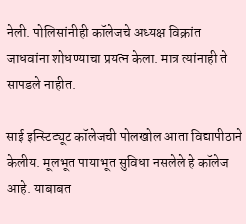नेली. पोलिसांनीही कॉलेजचे अध्यक्ष विक्रांत जाधवांना शोधण्याचा प्रयत्न केला. मात्र त्यांनाही ते सापडले नाहीत.

साई इन्स्टिट्यूट कॉलेजची पोलखोल आता विद्यापीठाने केलीय. मूलभूत पायाभूत सुविधा नसलेले हे कॉलेज आहे. याबाबत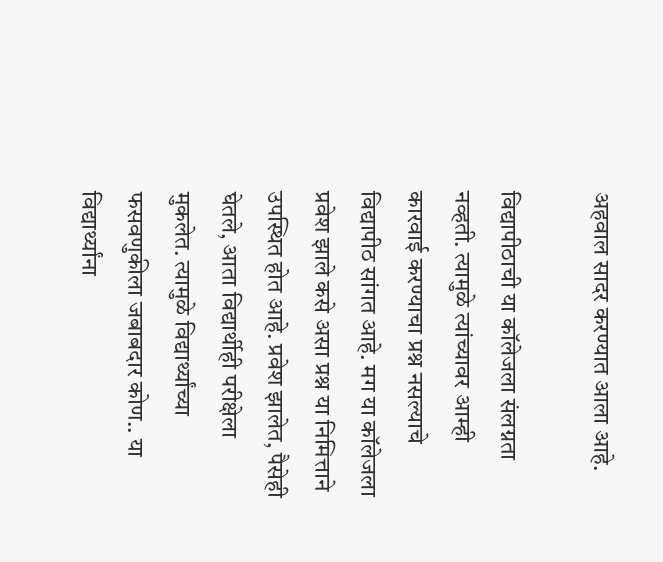अहवाल सादर करण्यात आला आहे.

विद्यापीठाची या कॉलेजला संलग्नता नव्हती. त्यामुळे त्यांच्यावर आम्ही कारवाई करण्याचा प्रश्न नसल्याचे विद्यापीठ सांगत आहे. मग या कॉलेजला प्रवेश झाले कसे असा प्रश्न या निमित्ताने उपस्थित होत आहे. प्रवेश झालेत, पैसेही घेतले, आता विद्यार्थीही परीक्षेला मुकलेत. त्यामुळे विद्यार्थ्यांच्या फसवणुकीला जबाबदार कोण.. या विद्यार्थ्यांना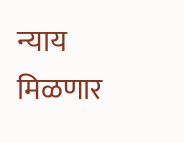न्याय मिळणार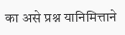का असे प्रश्न यानिमित्ताने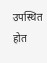उपस्थित होत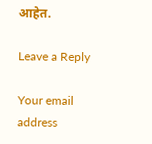आहेत.

Leave a Reply

Your email address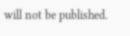will not be published.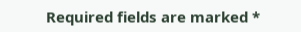Required fields are marked *